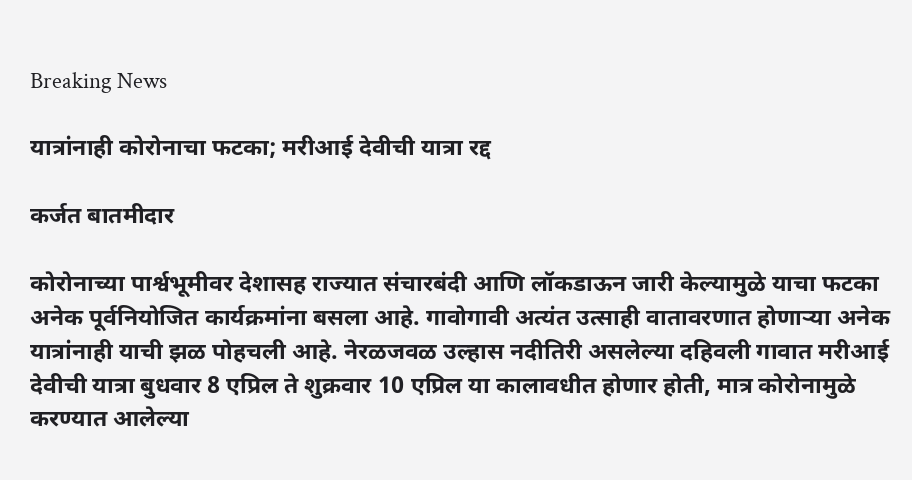Breaking News

यात्रांनाही कोरोनाचा फटका; मरीआई देवीची यात्रा रद्द

कर्जत बातमीदार

कोरोनाच्या पार्श्वभूमीवर देशासह राज्यात संचारबंदी आणि लॉकडाऊन जारी केल्यामुळे याचा फटका अनेक पूर्वनियोजित कार्यक्रमांना बसला आहे. गावोगावी अत्यंत उत्साही वातावरणात होणार्‍या अनेक यात्रांनाही याची झळ पोहचली आहे. नेरळजवळ उल्हास नदीतिरी असलेल्या दहिवली गावात मरीआई देवीची यात्रा बुधवार 8 एप्रिल ते शुक्रवार 10 एप्रिल या कालावधीत होणार होती, मात्र कोरोनामुळे करण्यात आलेल्या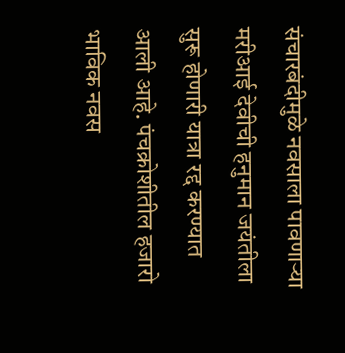संचारबंदीमुळे नवसाला पावणार्‍या मरीआई देवीची हनुमान जयंतीला सुरू होणारी यात्रा रद्द करण्यात आली आहे. पंचक्रोशीतील हजारो भाविक नवस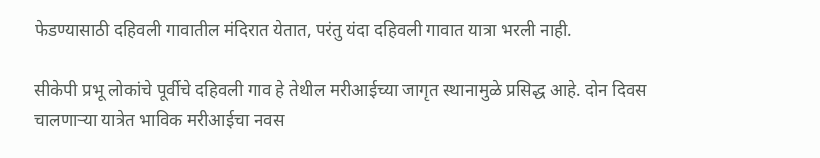फेडण्यासाठी दहिवली गावातील मंदिरात येतात, परंतु यंदा दहिवली गावात यात्रा भरली नाही.

सीकेपी प्रभू लोकांचे पूर्वीचे दहिवली गाव हे तेथील मरीआईच्या जागृत स्थानामुळे प्रसिद्ध आहे. दोन दिवस चालणार्‍या यात्रेत भाविक मरीआईचा नवस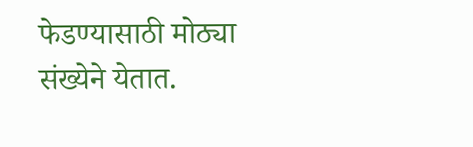फेडण्यासाठी मोठ्या संख्येने येतात.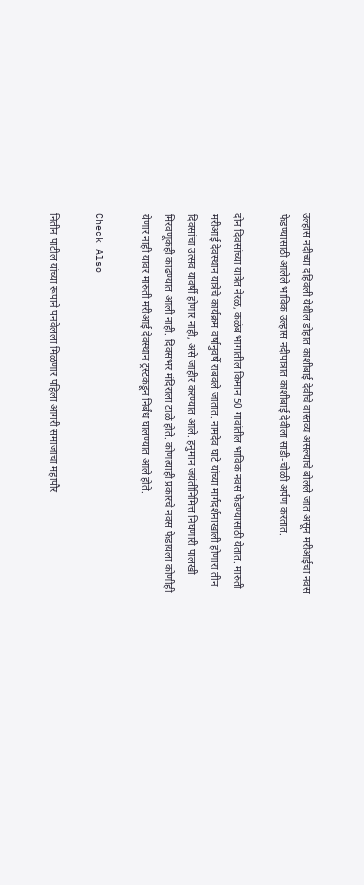उल्हास नदीच्या दहिवली येथील डोहात काशीबाई देवीचे वास्तव्य असल्याचे बोलले जात असून मरीआईचा नवस फेडण्यासाठी आलेले भाविक उल्हास नदीपात्रात काशीबाई देवीला साडी-चोळी अर्पण करतात.

दोन दिवसांच्या यात्रेत नेरळ, कळंब भागातील किमान 50 गावांतील भाविक नवस फेडण्यासाठी येतात. मारुती मरीआई देवस्थान यात्रेचे कार्यक्रम वर्षानुवर्षे राबवले जातात. नामदेव घाटे यांच्या मार्गदर्शनाखाली होणारा तीन दिवसांचा उत्सव यावर्षी होणार नाही, असे जाहीर करण्यात आले. हनुमान जयंतीनिमित्त निघणारी पालखी मिरवणूकही काढण्यात आली नाही. दिवसभर मंदिराला टाळे होते. कोणत्याही प्रकारचे नवस फेडायला कोणीही येणार नाही यावर मारुती मरीआई देवस्थान ट्रस्टकडून निर्बंध घालण्यात आले होते.

Check Also

नितीन पाटील यांच्या रूपाने पनवेलला मिळणार पहिला आगरी समाजाचा महापौर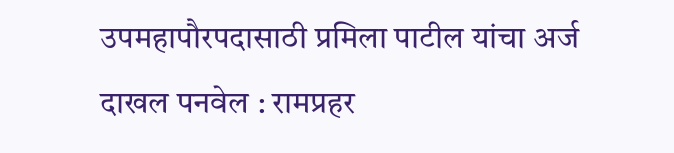उपमहापौरपदासाठी प्रमिला पाटील यांचा अर्ज दाखल पनवेल : रामप्रहर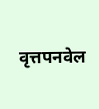वृत्तपनवेल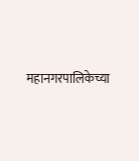महानगरपालिकेच्या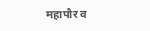महापौर व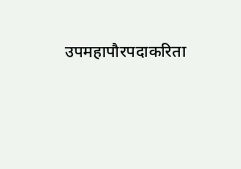उपमहापौरपदाकरिता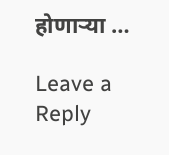होणार्‍या …

Leave a Reply